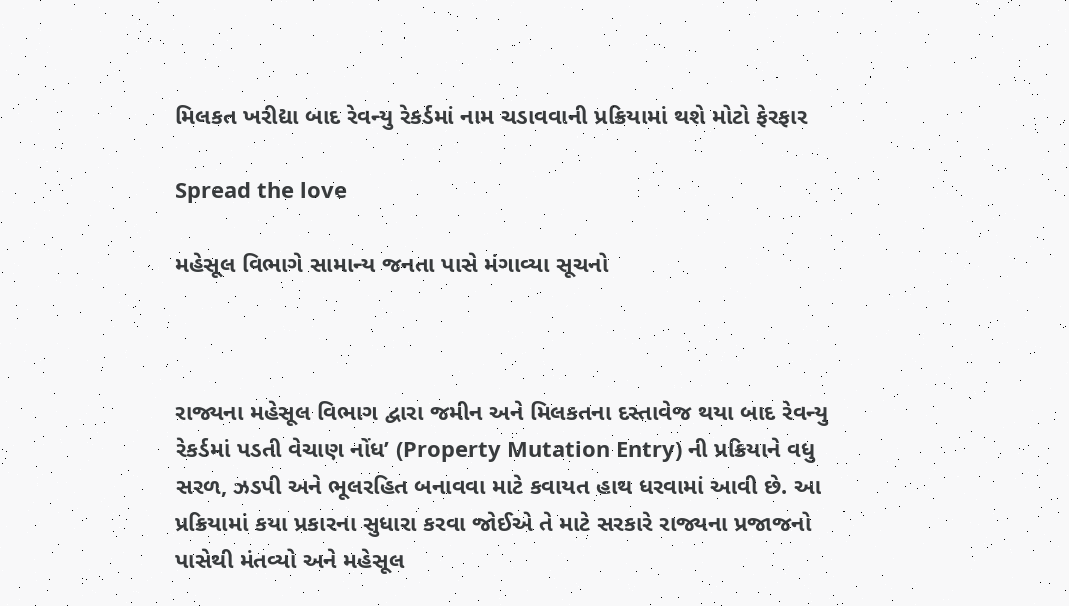મિલકત ખરીદ્યા બાદ રેવન્યુ રેકર્ડમાં નામ ચડાવવાની પ્રક્રિયામાં થશે મોટો ફેરફાર

Spread the love

મહેસૂલ વિભાગે સામાન્ય જનતા પાસે મંગાવ્યા સૂચનો



રાજ્યના મહેસૂલ વિભાગ દ્વારા જમીન અને મિલકતના દસ્તાવેજ થયા બાદ રેવન્યુ રેકર્ડમાં પડતી વેચાણ નોંધ’ (Property Mutation Entry) ની પ્રક્રિયાને વધુ સરળ, ઝડપી અને ભૂલરહિત બનાવવા માટે કવાયત હાથ ધરવામાં આવી છે. આ પ્રક્રિયામાં કયા પ્રકારના સુધારા કરવા જોઈએ તે માટે સરકારે રાજ્યના પ્રજાજનો પાસેથી મંતવ્યો અને મહેસૂલ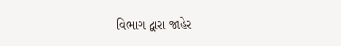વિભાગ દ્વારા જાહેર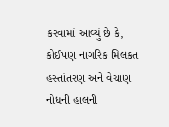કરવામાં આવ્યું છે કે, કોઈપણ નાગરિક મિલકત હસ્તાંતરણ અને વેચાણ નોધની હાલની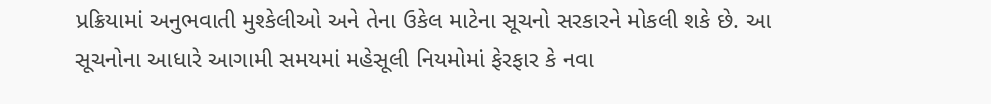પ્રક્રિયામાં અનુભવાતી મુશ્કેલીઓ અને તેના ઉકેલ માટેના સૂચનો સરકારને મોકલી શકે છે. આ સૂચનોના આધારે આગામી સમયમાં મહેસૂલી નિયમોમાં ફેરફાર કે નવા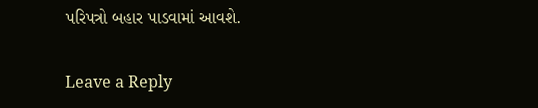પરિપત્રો બહાર પાડવામાં આવશે.

Leave a Reply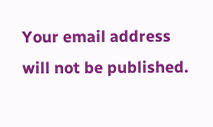Your email address will not be published.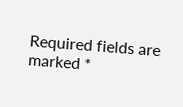Required fields are marked *